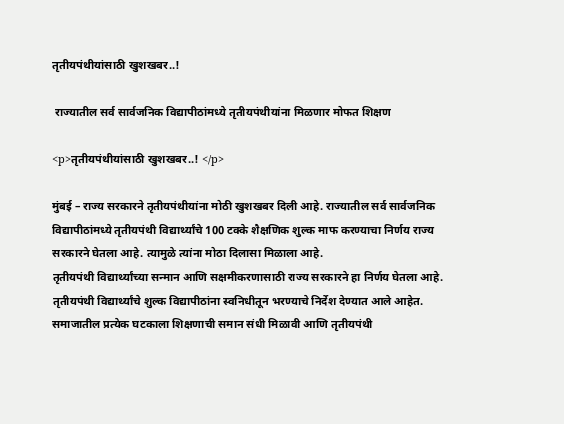तृतीयपंथीयांसाठी खुशखबर..!

 राज्यातील सर्व सार्वजनिक विद्यापीठांमध्ये तृतीयपंथीयांना मिळणार मोफत शिक्षण

<p>तृतीयपंथीयांसाठी खुशखबर..! </p>

मुंबई – राज्य सरकारने तृतीयपंथीयांना मोठी खुशखबर दिली आहे. राज्यातील सर्व सार्वजनिक विद्यापीठांमध्ये तृतीयपंथी विद्यार्थ्यांचे 100 टक्के शैक्षणिक शुल्क माफ करण्याचा निर्णय राज्य सरकारने घेतला आहे. त्यामुळे त्यांना मोठा दिलासा मिळाला आहे.
तृतीयपंथी विद्यार्थ्यांच्या सन्मान आणि सक्षमीकरणासाठी राज्य सरकारने हा निर्णय घेतला आहे. तृतीयपंथी विद्यार्थ्यांचे शुल्क विद्यापीठांना स्वनिधीतून भरण्याचे निर्देश देण्यात आले आहेत.  समाजातील प्रत्येक घटकाला शिक्षणाची समान संधी मिळावी आणि तृतीयपंथी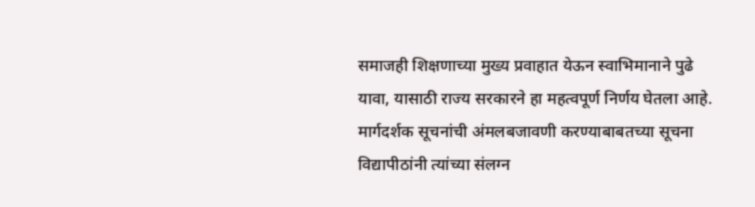समाजही शिक्षणाच्या मुख्य प्रवाहात येऊन स्वाभिमानाने पुढे यावा, यासाठी राज्य सरकारने हा महत्वपूर्ण निर्णय घेतला आहे.  मार्गदर्शक सूचनांची अंमलबजावणी करण्याबाबतच्या सूचना विद्यापीठांनी त्यांच्या संलग्न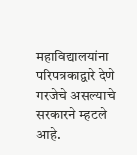महाविद्यालयांना परिपत्रकाद्वारे देणे गरजेचे असल्याचे सरकारने म्हटले आहे.